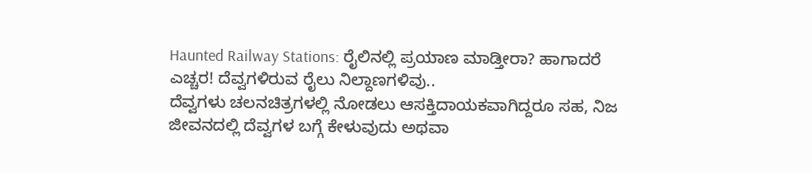Haunted Railway Stations: ರೈಲಿನಲ್ಲಿ ಪ್ರಯಾಣ ಮಾಡ್ತೀರಾ? ಹಾಗಾದರೆ ಎಚ್ಚರ! ದೆವ್ವಗಳಿರುವ ರೈಲು ನಿಲ್ದಾಣಗಳಿವು..
ದೆವ್ವಗಳು ಚಲನಚಿತ್ರಗಳಲ್ಲಿ ನೋಡಲು ಆಸಕ್ತಿದಾಯಕವಾಗಿದ್ದರೂ ಸಹ, ನಿಜ ಜೀವನದಲ್ಲಿ ದೆವ್ವಗಳ ಬಗ್ಗೆ ಕೇಳುವುದು ಅಥವಾ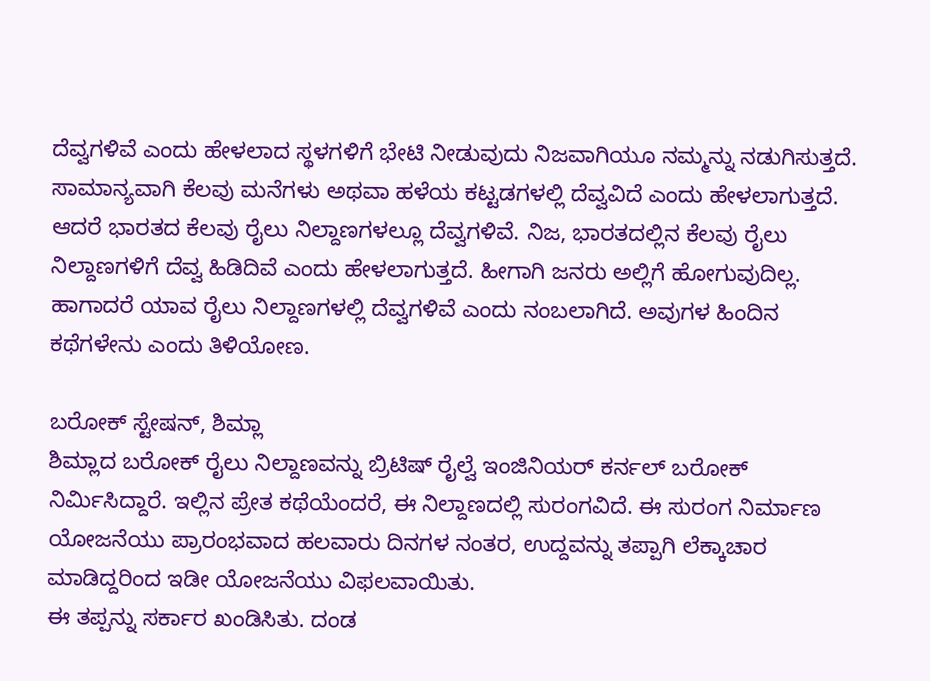ದೆವ್ವಗಳಿವೆ ಎಂದು ಹೇಳಲಾದ ಸ್ಥಳಗಳಿಗೆ ಭೇಟಿ ನೀಡುವುದು ನಿಜವಾಗಿಯೂ ನಮ್ಮನ್ನು ನಡುಗಿಸುತ್ತದೆ.
ಸಾಮಾನ್ಯವಾಗಿ ಕೆಲವು ಮನೆಗಳು ಅಥವಾ ಹಳೆಯ ಕಟ್ಟಡಗಳಲ್ಲಿ ದೆವ್ವವಿದೆ ಎಂದು ಹೇಳಲಾಗುತ್ತದೆ. ಆದರೆ ಭಾರತದ ಕೆಲವು ರೈಲು ನಿಲ್ದಾಣಗಳಲ್ಲೂ ದೆವ್ವಗಳಿವೆ. ನಿಜ, ಭಾರತದಲ್ಲಿನ ಕೆಲವು ರೈಲು ನಿಲ್ದಾಣಗಳಿಗೆ ದೆವ್ವ ಹಿಡಿದಿವೆ ಎಂದು ಹೇಳಲಾಗುತ್ತದೆ. ಹೀಗಾಗಿ ಜನರು ಅಲ್ಲಿಗೆ ಹೋಗುವುದಿಲ್ಲ. ಹಾಗಾದರೆ ಯಾವ ರೈಲು ನಿಲ್ದಾಣಗಳಲ್ಲಿ ದೆವ್ವಗಳಿವೆ ಎಂದು ನಂಬಲಾಗಿದೆ. ಅವುಗಳ ಹಿಂದಿನ ಕಥೆಗಳೇನು ಎಂದು ತಿಳಿಯೋಣ.

ಬರೋಕ್ ಸ್ಟೇಷನ್, ಶಿಮ್ಲಾ
ಶಿಮ್ಲಾದ ಬರೋಕ್ ರೈಲು ನಿಲ್ದಾಣವನ್ನು ಬ್ರಿಟಿಷ್ ರೈಲ್ವೆ ಇಂಜಿನಿಯರ್ ಕರ್ನಲ್ ಬರೋಕ್ ನಿರ್ಮಿಸಿದ್ದಾರೆ. ಇಲ್ಲಿನ ಪ್ರೇತ ಕಥೆಯೆಂದರೆ, ಈ ನಿಲ್ದಾಣದಲ್ಲಿ ಸುರಂಗವಿದೆ. ಈ ಸುರಂಗ ನಿರ್ಮಾಣ ಯೋಜನೆಯು ಪ್ರಾರಂಭವಾದ ಹಲವಾರು ದಿನಗಳ ನಂತರ, ಉದ್ದವನ್ನು ತಪ್ಪಾಗಿ ಲೆಕ್ಕಾಚಾರ ಮಾಡಿದ್ದರಿಂದ ಇಡೀ ಯೋಜನೆಯು ವಿಫಲವಾಯಿತು.
ಈ ತಪ್ಪನ್ನು ಸರ್ಕಾರ ಖಂಡಿಸಿತು. ದಂಡ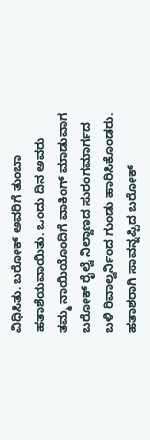ವಿಧಿಸಿತು. ಬರೋಕ್ ಅವರಿಗೆ ತುಂಬಾ ಹತಾಶೆಯವಾಯಿತು. ಒಂದು ದಿನ ಅವರು ತಮ್ಮ ನಾಯಿಯೊಂದಿಗೆ ವಾಕಿಂಗ್ ಮಾಡುವಾಗ ಬರೋಕ್ ರೈಲ್ವೆ ನಿಲ್ದಾಣದ ಸುರಂಗಮಾರ್ಗದ ಬಳಿ ರಿವಾಲ್ವರ್ನಿಂದ ಗುಂಡು ಹಾರಿಸಿಕೊಂಡರು.
ಹತಾಶರಾಗಿ ಸಾವನ್ನಪ್ಪಿದ ಬರೋಕ್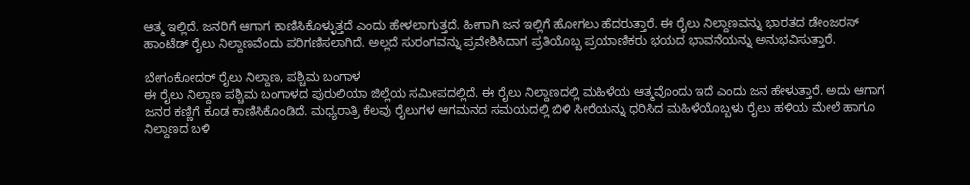ಆತ್ಮ ಇಲ್ಲಿದೆ. ಜನರಿಗೆ ಆಗಾಗ ಕಾಣಿಸಿಕೊಳ್ಳುತ್ತದೆ ಎಂದು ಹೇಳಲಾಗುತ್ತದೆ. ಹೀಗಾಗಿ ಜನ ಇಲ್ಲಿಗೆ ಹೋಗಲು ಹೆದರುತ್ತಾರೆ. ಈ ರೈಲು ನಿಲ್ದಾಣವನ್ನು ಭಾರತದ ಡೇಂಜರಸ್ ಹಾಂಟೆಡ್ ರೈಲು ನಿಲ್ದಾಣವೆಂದು ಪರಿಗಣಿಸಲಾಗಿದೆ. ಅಲ್ಲದೆ ಸುರಂಗವನ್ನು ಪ್ರವೇಶಿಸಿದಾಗ ಪ್ರತಿಯೊಬ್ಬ ಪ್ರಯಾಣಿಕರು ಭಯದ ಭಾವನೆಯನ್ನು ಅನುಭವಿಸುತ್ತಾರೆ.

ಬೇಗಂಕೋದರ್ ರೈಲು ನಿಲ್ದಾಣ, ಪಶ್ಚಿಮ ಬಂಗಾಳ
ಈ ರೈಲು ನಿಲ್ದಾಣ ಪಶ್ಚಿಮ ಬಂಗಾಳದ ಪುರುಲಿಯಾ ಜಿಲ್ಲೆಯ ಸಮೀಪದಲ್ಲಿದೆ. ಈ ರೈಲು ನಿಲ್ದಾಣದಲ್ಲಿ ಮಹಿಳೆಯ ಆತ್ಮವೊಂದು ಇದೆ ಎಂದು ಜನ ಹೇಳುತ್ತಾರೆ. ಅದು ಆಗಾಗ ಜನರ ಕಣ್ಣಿಗೆ ಕೂಡ ಕಾಣಿಸಿಕೊಂಡಿದೆ. ಮಧ್ಯರಾತ್ರಿ ಕೆಲವು ರೈಲುಗಳ ಆಗಮನದ ಸಮಯದಲ್ಲಿ ಬಿಳಿ ಸೀರೆಯನ್ನು ಧರಿಸಿದ ಮಹಿಳೆಯೊಬ್ಬಳು ರೈಲು ಹಳಿಯ ಮೇಲೆ ಹಾಗೂ ನಿಲ್ದಾಣದ ಬಳಿ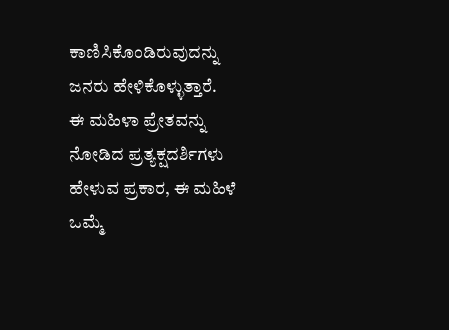ಕಾಣಿಸಿಕೊಂಡಿರುವುದನ್ನು ಜನರು ಹೇಳಿಕೊಳ್ಳುತ್ತಾರೆ.
ಈ ಮಹಿಳಾ ಪ್ರೇತವನ್ನು ನೋಡಿದ ಪ್ರತ್ಯಕ್ಷದರ್ಶಿಗಳು ಹೇಳುವ ಪ್ರಕಾರ, ಈ ಮಹಿಳೆ ಒಮ್ಮೆ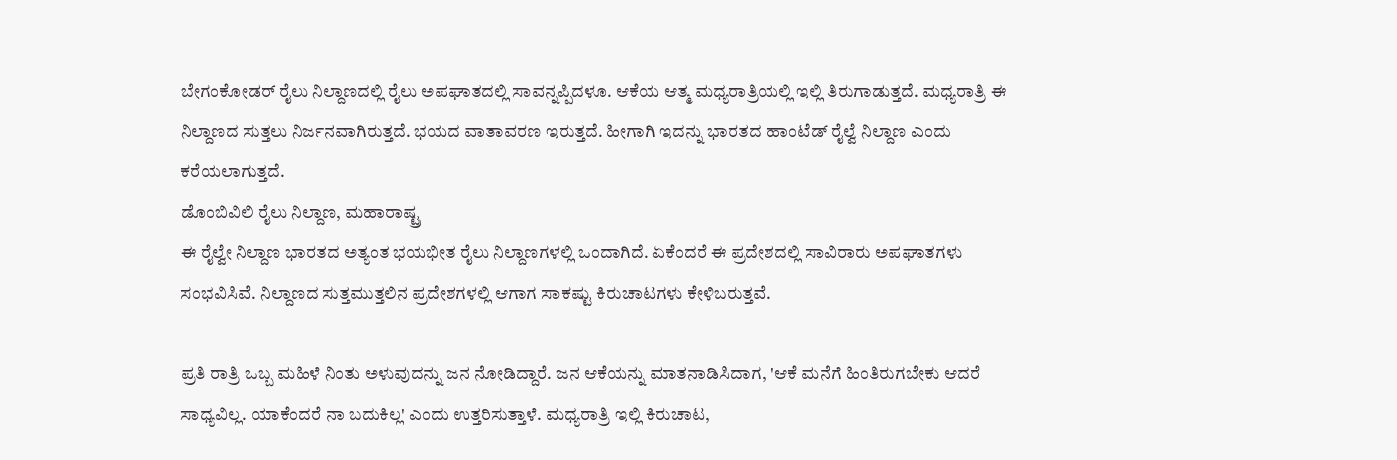ಬೇಗಂಕೋಡರ್ ರೈಲು ನಿಲ್ದಾಣದಲ್ಲಿ ರೈಲು ಅಪಘಾತದಲ್ಲಿ ಸಾವನ್ನಪ್ಪಿದಳೂ. ಆಕೆಯ ಆತ್ಮ ಮಧ್ಯರಾತ್ರಿಯಲ್ಲಿ ಇಲ್ಲಿ ತಿರುಗಾಡುತ್ತದೆ. ಮಧ್ಯರಾತ್ರಿ ಈ ನಿಲ್ದಾಣದ ಸುತ್ತಲು ನಿರ್ಜನವಾಗಿರುತ್ತದೆ. ಭಯದ ವಾತಾವರಣ ಇರುತ್ತದೆ. ಹೀಗಾಗಿ ಇದನ್ನು ಭಾರತದ ಹಾಂಟೆಡ್ ರೈಲ್ವೆ ನಿಲ್ದಾಣ ಎಂದು ಕರೆಯಲಾಗುತ್ತದೆ.
ಡೊಂಬಿವಿಲಿ ರೈಲು ನಿಲ್ದಾಣ, ಮಹಾರಾಷ್ಟ್ರ
ಈ ರೈಲ್ವೇ ನಿಲ್ದಾಣ ಭಾರತದ ಅತ್ಯಂತ ಭಯಭೀತ ರೈಲು ನಿಲ್ದಾಣಗಳಲ್ಲಿ ಒಂದಾಗಿದೆ. ಏಕೆಂದರೆ ಈ ಪ್ರದೇಶದಲ್ಲಿ ಸಾವಿರಾರು ಅಪಘಾತಗಳು ಸಂಭವಿಸಿವೆ. ನಿಲ್ದಾಣದ ಸುತ್ತಮುತ್ತಲಿನ ಪ್ರದೇಶಗಳಲ್ಲಿ ಆಗಾಗ ಸಾಕಷ್ಟು ಕಿರುಚಾಟಗಳು ಕೇಳಿಬರುತ್ತವೆ.

ಪ್ರತಿ ರಾತ್ರಿ ಒಬ್ಬ ಮಹಿಳೆ ನಿಂತು ಅಳುವುದನ್ನು ಜನ ನೋಡಿದ್ದಾರೆ. ಜನ ಆಕೆಯನ್ನು ಮಾತನಾಡಿಸಿದಾಗ, 'ಆಕೆ ಮನೆಗೆ ಹಿಂತಿರುಗಬೇಕು ಆದರೆ ಸಾಧ್ಯವಿಲ್ಲ. ಯಾಕೆಂದರೆ ನಾ ಬದುಕಿಲ್ಲ' ಎಂದು ಉತ್ತರಿಸುತ್ತಾಳೆ. ಮಧ್ಯರಾತ್ರಿ ಇಲ್ಲಿ ಕಿರುಚಾಟ,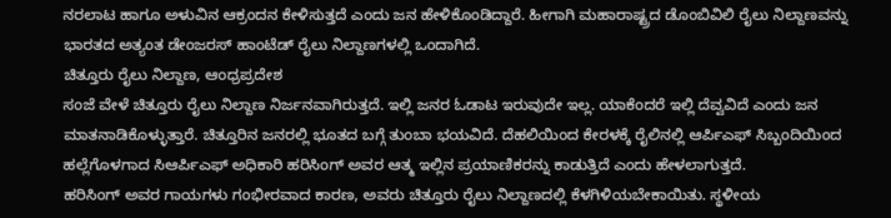ನರಲಾಟ ಹಾಗೂ ಅಳುವಿನ ಆಕ್ರಂದನ ಕೇಳಿಸುತ್ತದೆ ಎಂದು ಜನ ಹೇಳಿಕೊಂಡಿದ್ದಾರೆ. ಹೀಗಾಗಿ ಮಹಾರಾಷ್ಟ್ರದ ಡೊಂಬಿವಿಲಿ ರೈಲು ನಿಲ್ದಾಣವನ್ನು ಭಾರತದ ಅತ್ಯಂತ ಡೇಂಜರಸ್ ಹಾಂಟೆಡ್ ರೈಲು ನಿಲ್ದಾಣಗಳಲ್ಲಿ ಒಂದಾಗಿದೆ.
ಚಿತ್ತೂರು ರೈಲು ನಿಲ್ದಾಣ, ಆಂಧ್ರಪ್ರದೇಶ
ಸಂಜೆ ವೇಳೆ ಚಿತ್ತೂರು ರೈಲು ನಿಲ್ದಾಣ ನಿರ್ಜನವಾಗಿರುತ್ತದೆ. ಇಲ್ಲಿ ಜನರ ಓಡಾಟ ಇರುವುದೇ ಇಲ್ಲ. ಯಾಕೆಂದರೆ ಇಲ್ಲಿ ದೆವ್ವವಿದೆ ಎಂದು ಜನ ಮಾತನಾಡಿಕೊಳ್ಳುತ್ತಾರೆ. ಚಿತ್ತೂರಿನ ಜನರಲ್ಲಿ ಭೂತದ ಬಗ್ಗೆ ತುಂಬಾ ಭಯವಿದೆ. ದೆಹಲಿಯಿಂದ ಕೇರಳಕ್ಕೆ ರೈಲಿನಲ್ಲಿ ಆರ್ಪಿಎಫ್ ಸಿಬ್ಬಂದಿಯಿಂದ ಹಲ್ಲೆಗೊಳಗಾದ ಸಿಆರ್ಪಿಎಫ್ ಅಧಿಕಾರಿ ಹರಿಸಿಂಗ್ ಅವರ ಆತ್ಮ ಇಲ್ಲಿನ ಪ್ರಯಾಣಿಕರನ್ನು ಕಾಡುತ್ತಿದೆ ಎಂದು ಹೇಳಲಾಗುತ್ತದೆ.
ಹರಿಸಿಂಗ್ ಅವರ ಗಾಯಗಳು ಗಂಭೀರವಾದ ಕಾರಣ, ಅವರು ಚಿತ್ತೂರು ರೈಲು ನಿಲ್ದಾಣದಲ್ಲಿ ಕೆಳಗಿಳಿಯಬೇಕಾಯಿತು. ಸ್ಥಳೀಯ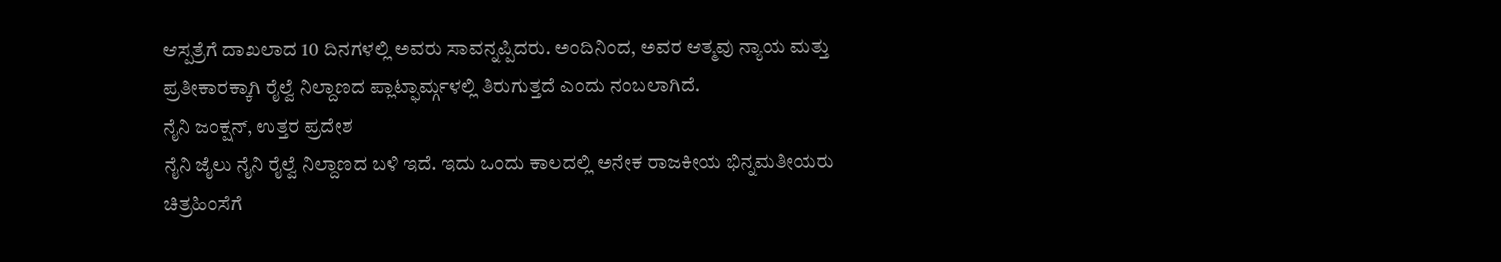ಆಸ್ಪತ್ರೆಗೆ ದಾಖಲಾದ 10 ದಿನಗಳಲ್ಲಿ ಅವರು ಸಾವನ್ನಪ್ಪಿದರು. ಅಂದಿನಿಂದ, ಅವರ ಆತ್ಮವು ನ್ಯಾಯ ಮತ್ತು ಪ್ರತೀಕಾರಕ್ಕಾಗಿ ರೈಲ್ವೆ ನಿಲ್ದಾಣದ ಪ್ಲಾಟ್ಫಾರ್ಮ್ಗಳಲ್ಲಿ ತಿರುಗುತ್ತದೆ ಎಂದು ನಂಬಲಾಗಿದೆ.
ನೈನಿ ಜಂಕ್ಷನ್, ಉತ್ತರ ಪ್ರದೇಶ
ನೈನಿ ಜೈಲು ನೈನಿ ರೈಲ್ವೆ ನಿಲ್ದಾಣದ ಬಳಿ ಇದೆ. ಇದು ಒಂದು ಕಾಲದಲ್ಲಿ ಅನೇಕ ರಾಜಕೀಯ ಭಿನ್ನಮತೀಯರು ಚಿತ್ರಹಿಂಸೆಗೆ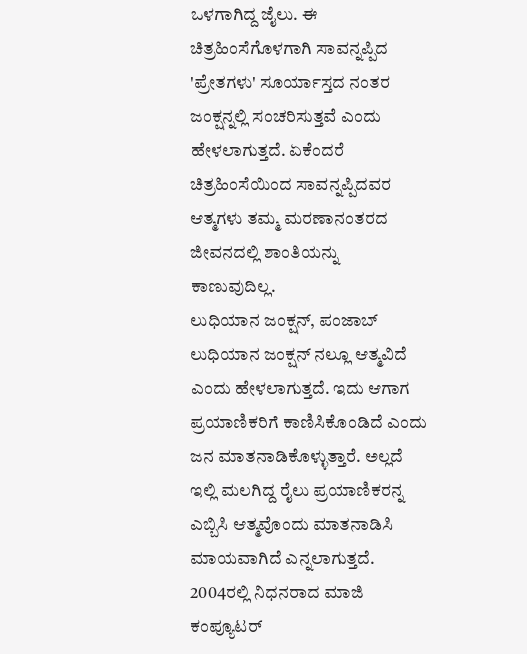ಒಳಗಾಗಿದ್ದ ಜೈಲು. ಈ ಚಿತ್ರಹಿಂಸೆಗೊಳಗಾಗಿ ಸಾವನ್ನಪ್ಪಿದ 'ಪ್ರೇತಗಳು' ಸೂರ್ಯಾಸ್ತದ ನಂತರ ಜಂಕ್ಷನ್ನಲ್ಲಿ ಸಂಚರಿಸುತ್ತವೆ ಎಂದು ಹೇಳಲಾಗುತ್ತದೆ. ಏಕೆಂದರೆ ಚಿತ್ರಹಿಂಸೆಯಿಂದ ಸಾವನ್ನಪ್ಪಿದವರ ಆತ್ಮಗಳು ತಮ್ಮ ಮರಣಾನಂತರದ ಜೀವನದಲ್ಲಿ ಶಾಂತಿಯನ್ನು ಕಾಣುವುದಿಲ್ಲ.
ಲುಧಿಯಾನ ಜಂಕ್ಷನ್, ಪಂಜಾಬ್
ಲುಧಿಯಾನ ಜಂಕ್ಷನ್ ನಲ್ಲೂ ಆತ್ಮವಿದೆ ಎಂದು ಹೇಳಲಾಗುತ್ತದೆ. ಇದು ಆಗಾಗ ಪ್ರಯಾಣಿಕರಿಗೆ ಕಾಣಿಸಿಕೊಂಡಿದೆ ಎಂದು ಜನ ಮಾತನಾಡಿಕೊಳ್ಳುತ್ತಾರೆ. ಅಲ್ಲದೆ ಇಲ್ಲಿ ಮಲಗಿದ್ದ ರೈಲು ಪ್ರಯಾಣಿಕರನ್ನ ಎಬ್ಬಿಸಿ ಆತ್ಮವೊಂದು ಮಾತನಾಡಿಸಿ ಮಾಯವಾಗಿದೆ ಎನ್ನಲಾಗುತ್ತದೆ.
2004ರಲ್ಲಿ ನಿಧನರಾದ ಮಾಜಿ ಕಂಪ್ಯೂಟರ್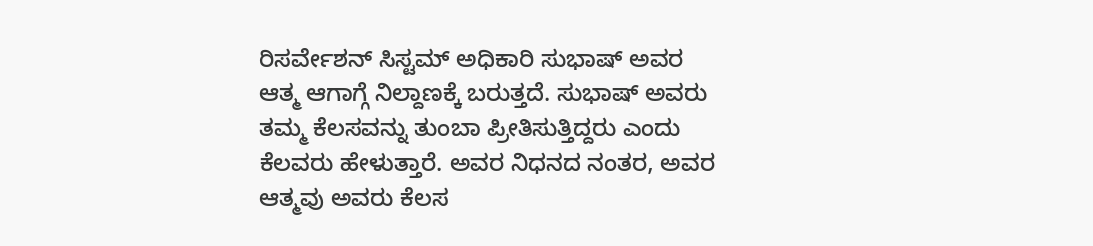ರಿಸರ್ವೇಶನ್ ಸಿಸ್ಟಮ್ ಅಧಿಕಾರಿ ಸುಭಾಷ್ ಅವರ ಆತ್ಮ ಆಗಾಗ್ಗೆ ನಿಲ್ದಾಣಕ್ಕೆ ಬರುತ್ತದೆ. ಸುಭಾಷ್ ಅವರು ತಮ್ಮ ಕೆಲಸವನ್ನು ತುಂಬಾ ಪ್ರೀತಿಸುತ್ತಿದ್ದರು ಎಂದು ಕೆಲವರು ಹೇಳುತ್ತಾರೆ. ಅವರ ನಿಧನದ ನಂತರ, ಅವರ ಆತ್ಮವು ಅವರು ಕೆಲಸ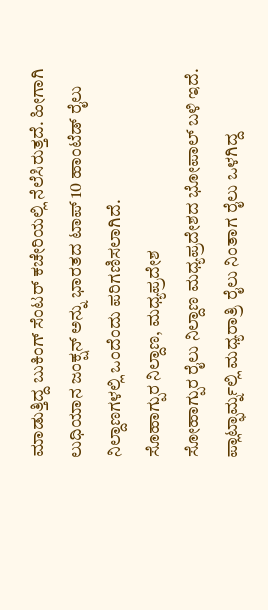ಮಾಡುತ್ತಿದ್ದ ಬುಕಿಂಗ್ ಸೆಂಟರ್ ಕಚೇರಿಯಲ್ಲಿ ನೆಲೆಸಿರುತ್ತದೆ. ಹೀಗಾಗಿ ಲುಧಿಯಾನ ಜಂಕ್ಷನ್ ಅನ್ನು ಭಾರತದ ಟಾಪ್ 10 ಹಾಂಟೆಡ್ ರೈಲು ನಿಲ್ದಾಣಗಳಲ್ಲಿ ಒಂದೆಂದು ಪರಿಗಣಿಸಲಾಗಿದೆ.
ಸೊಹಾಗ್ಪುರ ನಿಲ್ದಾಣ, ಮಧ್ಯಪ್ರದೇಶ
ಸೋಹಾಗ್ಪುರ ರೈಲು ನಿಲ್ದಾಣ ಮಧ್ಯಪ್ರದೇಶದ ಭೋಪಾಲ್ ಬಳಿ ಇದೆ. ಪ್ಲಾಟ್ಫಾರ್ಮ್ನಲ್ಲಿ ಮಧ್ಯರಾತ್ರಿ ರೈಲು ನಿಂತಾಗ ರೈಲು ಒಳಗಿದ್ದ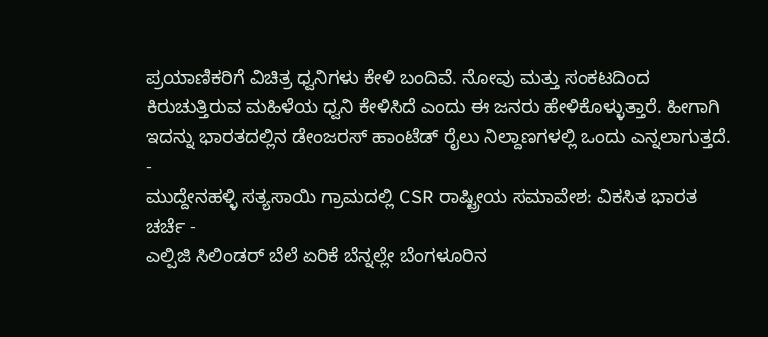ಪ್ರಯಾಣಿಕರಿಗೆ ವಿಚಿತ್ರ ಧ್ವನಿಗಳು ಕೇಳಿ ಬಂದಿವೆ. ನೋವು ಮತ್ತು ಸಂಕಟದಿಂದ ಕಿರುಚುತ್ತಿರುವ ಮಹಿಳೆಯ ಧ್ವನಿ ಕೇಳಿಸಿದೆ ಎಂದು ಈ ಜನರು ಹೇಳಿಕೊಳ್ಳುತ್ತಾರೆ. ಹೀಗಾಗಿ ಇದನ್ನು ಭಾರತದಲ್ಲಿನ ಡೇಂಜರಸ್ ಹಾಂಟೆಡ್ ರೈಲು ನಿಲ್ದಾಣಗಳಲ್ಲಿ ಒಂದು ಎನ್ನಲಾಗುತ್ತದೆ.
-
ಮುದ್ದೇನಹಳ್ಳಿ ಸತ್ಯಸಾಯಿ ಗ್ರಾಮದಲ್ಲಿ CSR ರಾಷ್ಟ್ರೀಯ ಸಮಾವೇಶ: ವಿಕಸಿತ ಭಾರತ ಚರ್ಚೆ -
ಎಲ್ಪಿಜಿ ಸಿಲಿಂಡರ್ ಬೆಲೆ ಏರಿಕೆ ಬೆನ್ನಲ್ಲೇ ಬೆಂಗಳೂರಿನ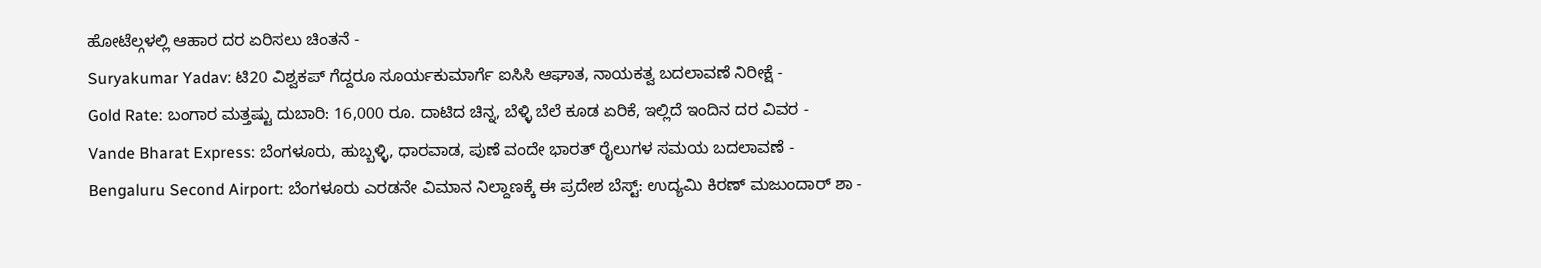ಹೋಟೆಲ್ಗಳಲ್ಲಿ ಆಹಾರ ದರ ಏರಿಸಲು ಚಿಂತನೆ -
Suryakumar Yadav: ಟಿ20 ವಿಶ್ವಕಪ್ ಗೆದ್ದರೂ ಸೂರ್ಯಕುಮಾರ್ಗೆ ಐಸಿಸಿ ಆಘಾತ, ನಾಯಕತ್ವ ಬದಲಾವಣೆ ನಿರೀಕ್ಷೆ -
Gold Rate: ಬಂಗಾರ ಮತ್ತಷ್ಟು ದುಬಾರಿ: 16,000 ರೂ. ದಾಟಿದ ಚಿನ್ನ, ಬೆಳ್ಳಿ ಬೆಲೆ ಕೂಡ ಏರಿಕೆ, ಇಲ್ಲಿದೆ ಇಂದಿನ ದರ ವಿವರ -
Vande Bharat Express: ಬೆಂಗಳೂರು, ಹುಬ್ಬಳ್ಳಿ, ಧಾರವಾಡ, ಪುಣೆ ವಂದೇ ಭಾರತ್ ರೈಲುಗಳ ಸಮಯ ಬದಲಾವಣೆ -
Bengaluru Second Airport: ಬೆಂಗಳೂರು ಎರಡನೇ ವಿಮಾನ ನಿಲ್ದಾಣಕ್ಕೆ ಈ ಪ್ರದೇಶ ಬೆಸ್ಟ್: ಉದ್ಯಮಿ ಕಿರಣ್ ಮಜುಂದಾರ್ ಶಾ -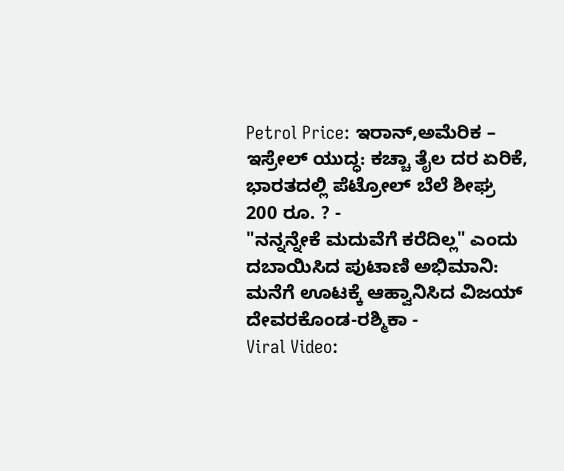Petrol Price: ಇರಾನ್,ಅಮೆರಿಕ – ಇಸ್ರೇಲ್ ಯುದ್ಧ: ಕಚ್ಚಾ ತೈಲ ದರ ಏರಿಕೆ, ಭಾರತದಲ್ಲಿ ಪೆಟ್ರೋಲ್ ಬೆಲೆ ಶೀಘ್ರ 200 ರೂ. ? -
"ನನ್ನನ್ನೇಕೆ ಮದುವೆಗೆ ಕರೆದಿಲ್ಲ" ಎಂದು ದಬಾಯಿಸಿದ ಪುಟಾಣಿ ಅಭಿಮಾನಿ: ಮನೆಗೆ ಊಟಕ್ಕೆ ಆಹ್ವಾನಿಸಿದ ವಿಜಯ್ ದೇವರಕೊಂಡ-ರಶ್ಮಿಕಾ -
Viral Video: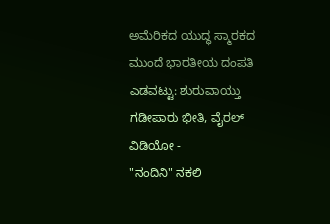ಅಮೆರಿಕದ ಯುದ್ಧ ಸ್ಮಾರಕದ ಮುಂದೆ ಭಾರತೀಯ ದಂಪತಿ ಎಡವಟ್ಟು: ಶುರುವಾಯ್ತು ಗಡೀಪಾರು ಭೀತಿ, ವೈರಲ್ ವಿಡಿಯೋ -
"ನಂದಿನಿ" ನಕಲಿ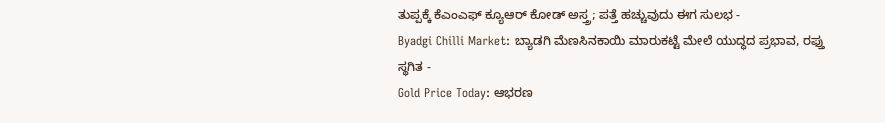ತುಪ್ಪಕ್ಕೆ ಕೆಎಂಎಫ್ ಕ್ಯೂಆರ್ ಕೋಡ್ ಅಸ್ತ್ರ; ಪತ್ತೆ ಹಚ್ಚುವುದು ಈಗ ಸುಲಭ -
Byadgi Chilli Market: ಬ್ಯಾಡಗಿ ಮೆಣಸಿನಕಾಯಿ ಮಾರುಕಟ್ಟೆ ಮೇಲೆ ಯುದ್ಧದ ಪ್ರಭಾವ, ರಫ್ತು ಸ್ಥಗಿತ -
Gold Price Today: ಆಭರಣ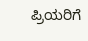ಪ್ರಿಯರಿಗೆ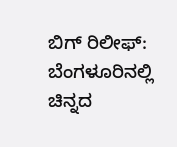ಬಿಗ್ ರಿಲೀಫ್: ಬೆಂಗಳೂರಿನಲ್ಲಿ ಚಿನ್ನದ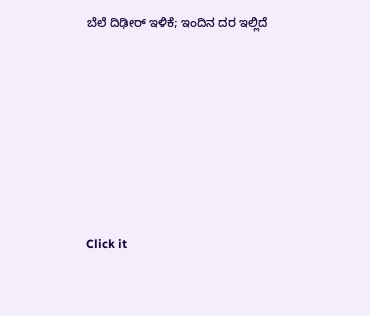ಬೆಲೆ ದಿಢೀರ್ ಇಳಿಕೆ; ಇಂದಿನ ದರ ಇಲ್ಲಿದೆ












Click it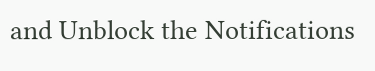and Unblock the Notifications